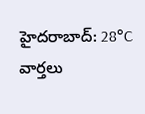హైదరాబాద్: 28°C
వార్తలు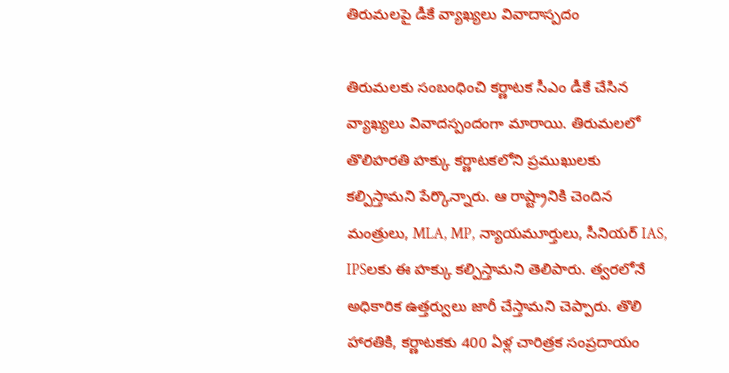తిరుమలపై డీకే వ్యాఖ్యలు వివాదాస్పదం

తిరుమలకు సంబంధించి కర్ణాటక సీఎం డీకే చేసిన వ్యాఖ్యలు వివాదస్పందంగా మారాయి. తిరుమలలో తొలిహరతి హక్కు కర్ణాటకలోని ప్రముఖులకు కల్పిస్తామని పేర్కొన్నారు. ఆ రాష్ట్రానికి చెందిన మంత్రులు, MLA, MP, న్యాయమూర్తులు, సీనియర్ IAS, IPSలకు ఈ హక్కు కల్పిస్తామని తెలిపారు. త్వరలోనే అధికారిక ఉత్తర్వులు జారీ చేస్తామని చెప్పారు. తొలి హారతికి, కర్ణాటకకు 400 ఏళ్ల చారిత్రక సంప్రదాయం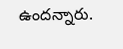ఉందన్నారు.